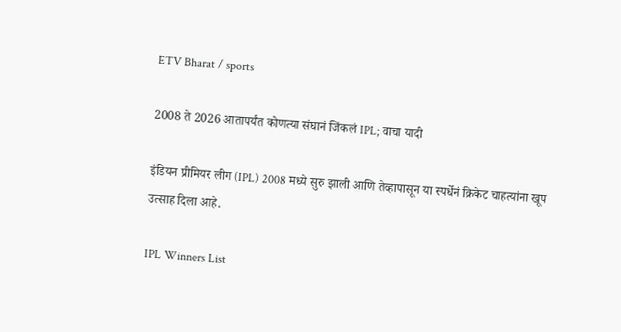ETV Bharat / sports

2008 ते 2026 आतापर्यंत कोणत्या संघानं जिंकलं IPL; वाचा यादी

इंडियन प्रीमियर लीग (IPL) 2008 मध्ये सुरु झाली आणि तेव्हापासून या स्पर्धेनं क्रिकेट चाहत्यांना खूप उत्साह दिला आहे.

IPL Winners List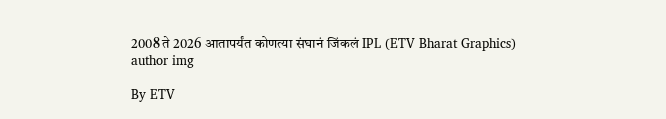2008 ते 2026 आतापर्यंत कोणत्या संघानं जिंकलं IPL (ETV Bharat Graphics)
author img

By ETV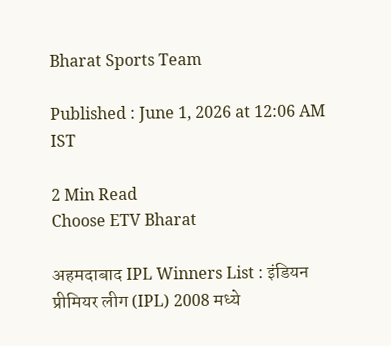Bharat Sports Team

Published : June 1, 2026 at 12:06 AM IST

2 Min Read
Choose ETV Bharat

अहमदाबाद IPL Winners List : इंडियन प्रीमियर लीग (IPL) 2008 मध्ये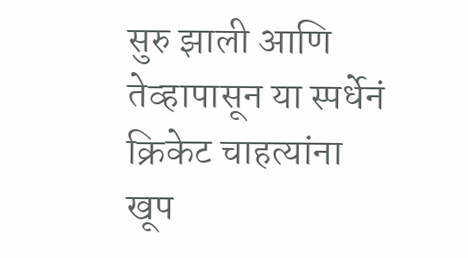सुरु झाली आणि तेव्हापासून या स्पर्धेनं क्रिकेट चाहत्यांना खूप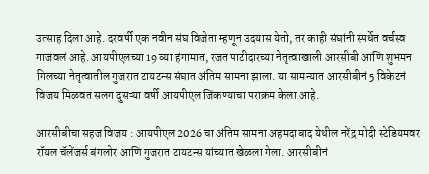उत्साह दिला आहे. दरवर्षी एक नवीन संघ विजेता म्हणून उदयास येतो, तर काही संघांनी स्पर्धेत वर्चस्व गाजवलं आहे. आयपीएलच्या 19 व्या हंगामात, रजत पाटीदारच्या नेतृत्वाखाली आरसीबी आणि शुभमन गिलच्या नेतृत्वातील गुजरात टायटन्स संघात अंतिम सामना झाला. या सामन्यात आरसीबीनं 5 विकेटनं विजय मिळवत सलग दुसऱ्या वर्षी आयपीएल जिंकण्याचा पराक्रम केला आहे.

आरसीबीचा सहज विजय : आयपीएल 2026 चा अंतिम सामना अहमदाबाद येथील नरेंद्र मोदी स्टेडियमवर रॉयल चॅलेंजर्स बंगलोर आणि गुजरात टायटन्स यांच्यात खेळला गेला. आरसीबीनं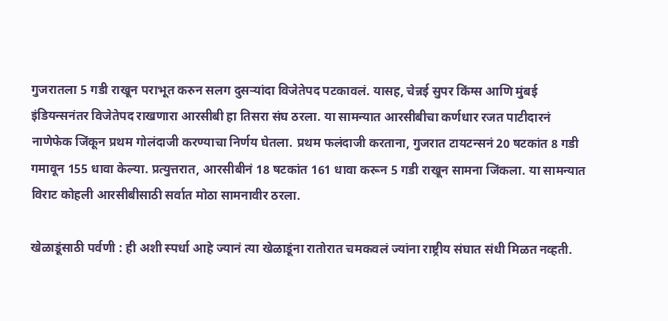गुजरातला 5 गडी राखून पराभूत करुन सलग दुसऱ्यांदा विजेतेपद पटकावलं. यासह, चेन्नई सुपर किंग्स आणि मुंबई इंडियन्सनंतर विजेतेपद राखणारा आरसीबी हा तिसरा संघ ठरला. या सामन्यात आरसीबीचा कर्णधार रजत पाटीदारनं नाणेफेक जिंकून प्रथम गोलंदाजी करण्याचा निर्णय घेतला. प्रथम फलंदाजी करताना, गुजरात टायटन्सनं 20 षटकांत 8 गडी गमावून 155 धावा केल्या. प्रत्युत्तरात, आरसीबीनं 18 षटकांत 161 धावा करून 5 गडी राखून सामना जिंकला. या सामन्यात विराट कोहली आरसीबीसाठी सर्वात मोठा सामनावीर ठरला.

खेळाडूंसाठी पर्वणी : ही अशी स्पर्धा आहे ज्यानं त्या खेळाडूंना रातोरात चमकवलं ज्यांना राष्ट्रीय संघात संधी मिळत नव्हती.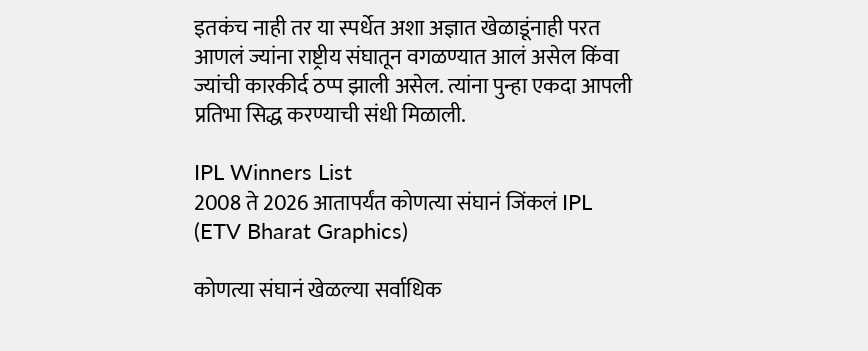इतकंच नाही तर या स्पर्धेत अशा अज्ञात खेळाडूंनाही परत आणलं ज्यांना राष्ट्रीय संघातून वगळण्यात आलं असेल किंवा ज्यांची कारकीर्द ठप्प झाली असेल. त्यांना पुन्हा एकदा आपली प्रतिभा सिद्ध करण्याची संधी मिळाली.

IPL Winners List
2008 ते 2026 आतापर्यंत कोणत्या संघानं जिंकलं IPL (ETV Bharat Graphics)

कोणत्या संघानं खेळल्या सर्वाधिक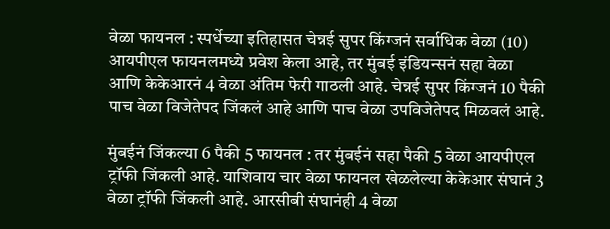वेळा फायनल : स्पर्धेच्या इतिहासत चेन्नई सुपर किंग्जनं सर्वाधिक वेळा (10) आयपीएल फायनलमध्ये प्रवेश केला आहे, तर मुंबई इंडियन्सनं सहा वेळा आणि केकेआरनं 4 वेळा अंतिम फेरी गाठली आहे. चेन्नई सुपर किंग्जनं 10 पैकी पाच वेळा विजेतेपद जिंकलं आहे आणि पाच वेळा उपविजेतेपद मिळवलं आहे.

मुंबईनं जिंकल्या 6 पैकी 5 फायनल : तर मुंबईनं सहा पैकी 5 वेळा आयपीएल ट्रॉफी जिंकली आहे. याशिवाय चार वेळा फायनल खेळलेल्या केकेआर संघानं 3 वेळा ट्रॉफी जिंकली आहे. आरसीबी संघानंही 4 वेळा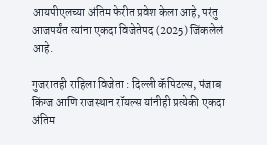आयपीएलच्या अंतिम फेरीत प्रवेश केला आहे, परंतु आजपर्यंत त्यांना एकदा विजेतेपद (2025) जिंकलेलं आहे.

गुजरातही राहिला विजेता : दिल्ली कॅपिटल्स, पंजाब किंग्ज आणि राजस्थान रॉयल्स यांनीही प्रत्येकी एकदा अंतिम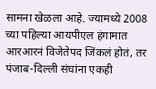सामना खेळला आहे. ज्यामध्ये 2008 च्या पहिल्या आयपीएल हंगामात आरआरनं विजेतेपद जिंकलं होतं, तर पंजाब-दिल्ली संघांना एकही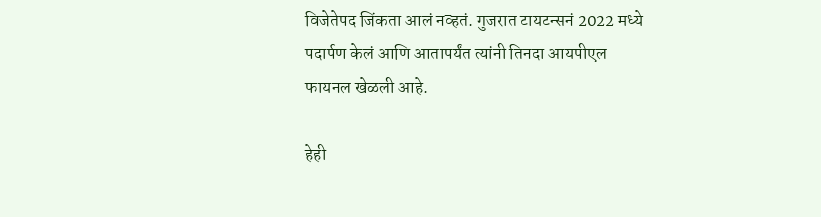विजेतेपद जिंकता आलं नव्हतं. गुजरात टायटन्सनं 2022 मध्ये पदार्पण केलं आणि आतापर्यंत त्यांनी तिनदा आयपीएल फायनल खेळली आहे.

हेही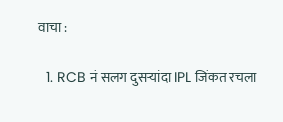वाचा :

  1. RCB नं सलग दुसऱ्यांदा IPL जिंकत रचला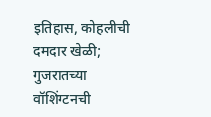इतिहास, कोहलीची दमदार खेळी; गुजरातच्या वॉशिंग्टनची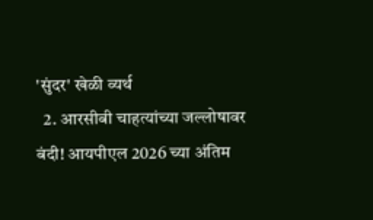'सुंदर' खेळी व्यर्थ
  2. आरसीबी चाहत्यांच्या जल्लोषावर बंदी! आयपीएल 2026 च्या अंतिम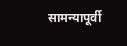सामन्यापूर्वी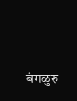बंगळुरु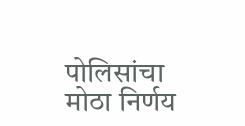पोलिसांचा मोठा निर्णय